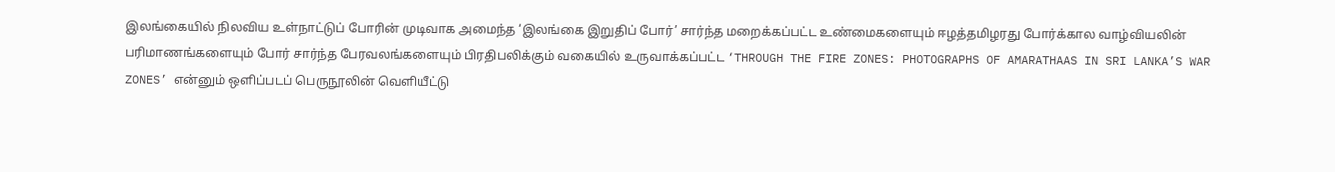இலங்கையில் நிலவிய உள்நாட்டுப் போரின் முடிவாக அமைந்த ‘இலங்கை இறுதிப் போர்’ சார்ந்த மறைக்கப்பட்ட உண்மைகளையும் ஈழத்தமிழரது போர்க்கால வாழ்வியலின் பரிமாணங்களையும் போர் சார்ந்த பேரவலங்களையும் பிரதிபலிக்கும் வகையில் உருவாக்கப்பட்ட ‘THROUGH THE FIRE ZONES: PHOTOGRAPHS OF AMARATHAAS IN SRI LANKA’S WAR ZONES’ என்னும் ஒளிப்படப் பெருநூலின் வெளியீட்டு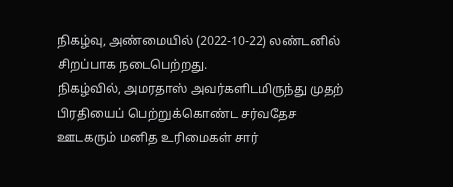நிகழ்வு, அண்மையில் (2022-10-22) லண்டனில் சிறப்பாக நடைபெற்றது.
நிகழ்வில், அமரதாஸ் அவர்களிடமிருந்து முதற் பிரதியைப் பெற்றுக்கொண்ட சர்வதேச ஊடகரும் மனித உரிமைகள் சார்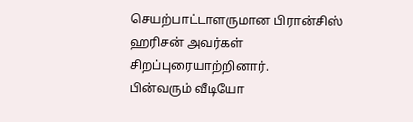செயற்பாட்டாளருமான பிரான்சிஸ் ஹரிசன் அவர்கள் சிறப்புரையாற்றினார்.
பின்வரும் வீடியோ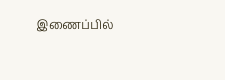இணைப்பில்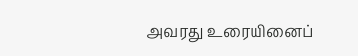அவரது உரையினைப்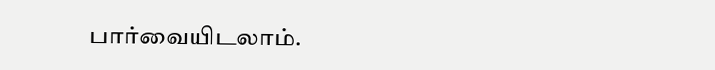பார்வையிடலாம்.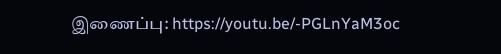இணைப்பு: https://youtu.be/-PGLnYaM3oc